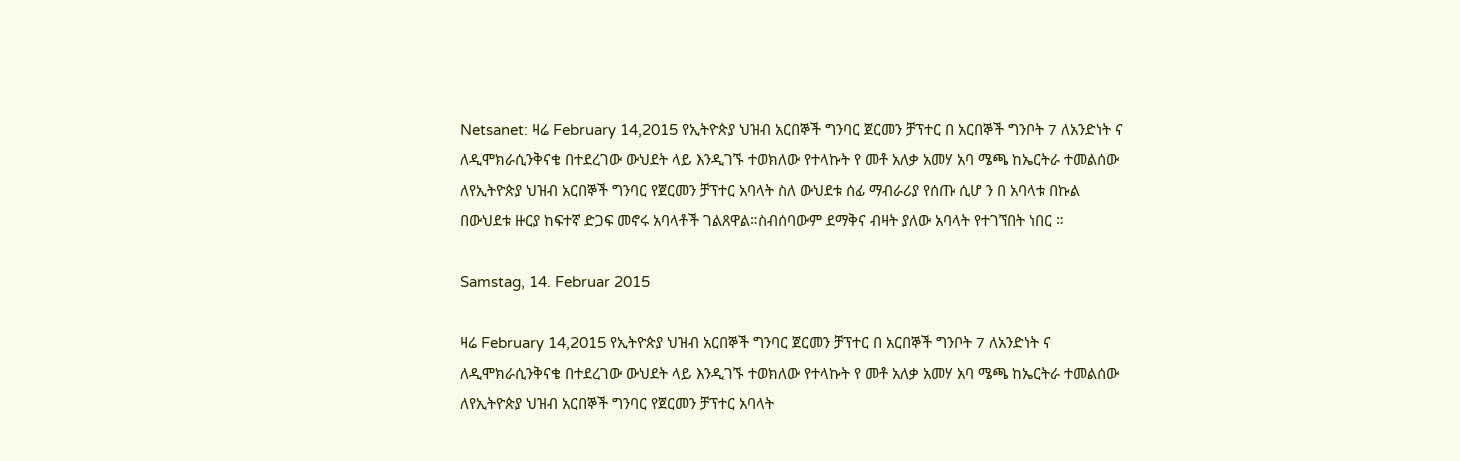Netsanet: ዛሬ February 14,2015 የኢትዮጵያ ህዝብ አርበኞች ግንባር ጀርመን ቻፕተር በ አርበኞች ግንቦት 7 ለአንድነት ና ለዲሞክራሲንቅናቄ በተደረገው ውህደት ላይ እንዲገኙ ተወክለው የተላኩት የ መቶ አለቃ አመሃ አባ ሜጫ ከኤርትራ ተመልሰው ለየኢትዮጵያ ህዝብ አርበኞች ግንባር የጀርመን ቻፕተር አባላት ስለ ውህደቱ ሰፊ ማብራሪያ የሰጡ ሲሆ ን በ አባላቱ በኩል በውህደቱ ዙርያ ከፍተኛ ድጋፍ መኖሩ አባላቶች ገልጸዋል።ስብሰባውም ደማቅና ብዛት ያለው አባላት የተገኘበት ነበር ።

Samstag, 14. Februar 2015

ዛሬ February 14,2015 የኢትዮጵያ ህዝብ አርበኞች ግንባር ጀርመን ቻፕተር በ አርበኞች ግንቦት 7 ለአንድነት ና ለዲሞክራሲንቅናቄ በተደረገው ውህደት ላይ እንዲገኙ ተወክለው የተላኩት የ መቶ አለቃ አመሃ አባ ሜጫ ከኤርትራ ተመልሰው ለየኢትዮጵያ ህዝብ አርበኞች ግንባር የጀርመን ቻፕተር አባላት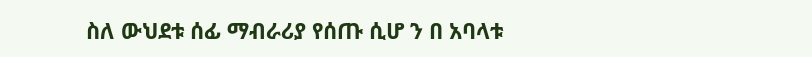ስለ ውህደቱ ሰፊ ማብራሪያ የሰጡ ሲሆ ን በ አባላቱ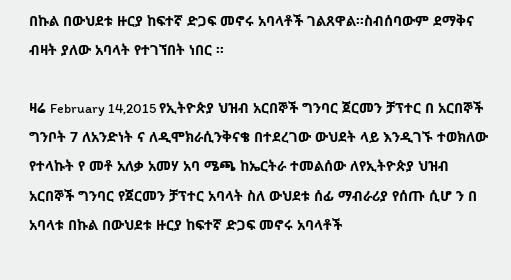በኩል በውህደቱ ዙርያ ከፍተኛ ድጋፍ መኖሩ አባላቶች ገልጸዋል።ስብሰባውም ደማቅና ብዛት ያለው አባላት የተገኘበት ነበር ።

ዛሬ February 14,2015 የኢትዮጵያ ህዝብ አርበኞች ግንባር ጀርመን ቻፕተር በ አርበኞች ግንቦት 7 ለአንድነት ና ለዲሞክራሲንቅናቄ በተደረገው ውህደት ላይ እንዲገኙ ተወክለው የተላኩት የ መቶ አለቃ አመሃ አባ ሜጫ ከኤርትራ ተመልሰው ለየኢትዮጵያ ህዝብ አርበኞች ግንባር የጀርመን ቻፕተር አባላት ስለ ውህደቱ ሰፊ ማብራሪያ የሰጡ ሲሆ ን በ አባላቱ በኩል በውህደቱ ዙርያ ከፍተኛ ድጋፍ መኖሩ አባላቶች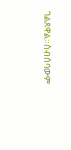ገልጸዋል።ስብሰባውም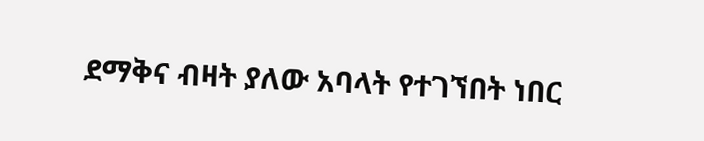ደማቅና ብዛት ያለው አባላት የተገኘበት ነበር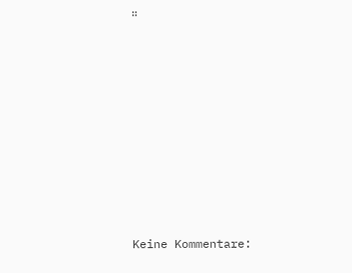።















Keine Kommentare: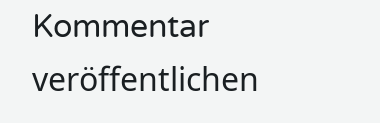Kommentar veröffentlichen